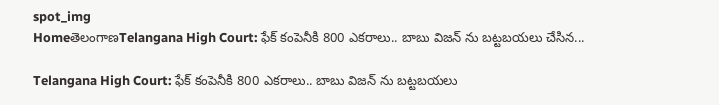spot_img
HomeతెలంగాణTelangana High Court: ఫేక్ కంపెనీకి 800 ఎకరాలు.. బాబు విజన్ ను బట్టబయలు చేసిన...

Telangana High Court: ఫేక్ కంపెనీకి 800 ఎకరాలు.. బాబు విజన్ ను బట్టబయలు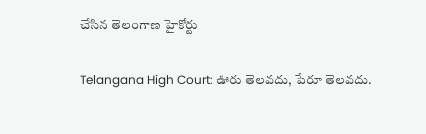చేసిన తెలంగాణ హైకోర్టు

Telangana High Court: ఊరు తెలవదు, పేరూ తెలవదు.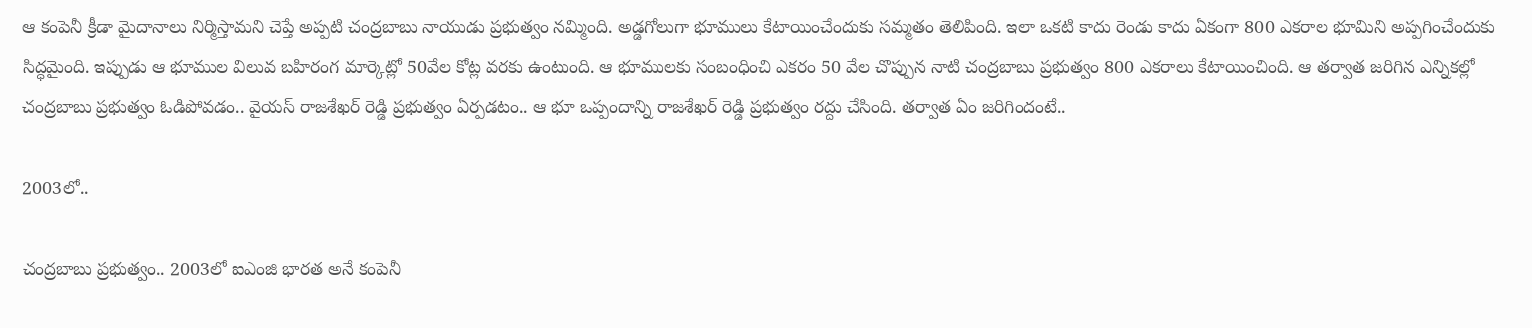ఆ కంపెనీ క్రీడా మైదానాలు నిర్మిస్తామని చెప్తే అప్పటి చంద్రబాబు నాయుడు ప్రభుత్వం నమ్మింది. అడ్డగోలుగా భూములు కేటాయించేందుకు సమ్మతం తెలిపింది. ఇలా ఒకటి కాదు రెండు కాదు ఏకంగా 800 ఎకరాల భూమిని అప్పగించేందుకు సిద్ధమైంది. ఇప్పుడు ఆ భూముల విలువ బహిరంగ మార్కెట్లో 50వేల కోట్ల వరకు ఉంటుంది. ఆ భూములకు సంబంధించి ఎకరం 50 వేల చొప్పున నాటి చంద్రబాబు ప్రభుత్వం 800 ఎకరాలు కేటాయించింది. ఆ తర్వాత జరిగిన ఎన్నికల్లో చంద్రబాబు ప్రభుత్వం ఓడిపోవడం.. వైయస్ రాజశేఖర్ రెడ్డి ప్రభుత్వం ఏర్పడటం.. ఆ భూ ఒప్పందాన్ని రాజశేఖర్ రెడ్డి ప్రభుత్వం రద్దు చేసింది. తర్వాత ఏం జరిగిందంటే..

2003లో..

చంద్రబాబు ప్రభుత్వం.. 2003లో ఐఎంజి భారత అనే కంపెనీ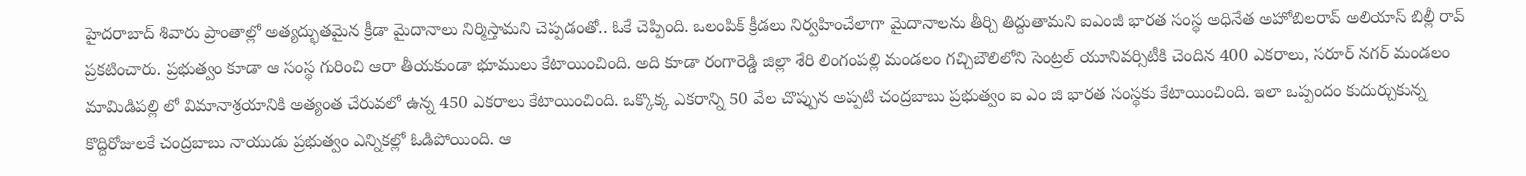హైదరాబాద్ శివారు ప్రాంతాల్లో అత్యద్భుతమైన క్రీడా మైదానాలు నిర్మిస్తామని చెప్పడంతో.. ఓకే చెప్పింది. ఒలంపిక్ క్రీడలు నిర్వహించేలాగా మైదానాలను తీర్చి తిద్దుతామని ఐఎంజీ భారత సంస్థ అధినేత అహోబిలరావ్ అలియాస్ బిల్లీ రావ్ ప్రకటించారు. ప్రభుత్వం కూడా ఆ సంస్థ గురించి ఆరా తీయకుండా భూములు కేటాయించింది. అది కూడా రంగారెడ్డి జిల్లా శేరి లింగంపల్లి మండలం గచ్చిబౌలిలోని సెంట్రల్ యూనివర్సిటీకి చెందిన 400 ఎకరాలు, సరూర్ నగర్ మండలం మామిడిపల్లి లో విమానాశ్రయానికి అత్యంత చేరువలో ఉన్న 450 ఎకరాలు కేటాయించింది. ఒక్కొక్క ఎకరాన్ని 50 వేల చొప్పున అప్పటి చంద్రబాబు ప్రభుత్వం ఐ ఎం జి భారత సంస్థకు కేటాయించింది. ఇలా ఒప్పందం కుదుర్చుకున్న కొద్దిరోజులకే చంద్రబాబు నాయుడు ప్రభుత్వం ఎన్నికల్లో ఓడిపోయింది. ఆ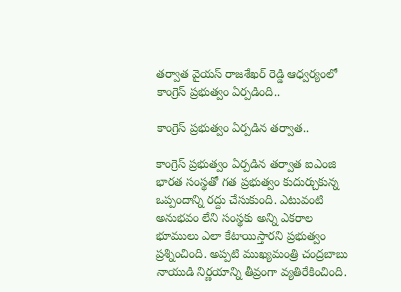తర్వాత వైయస్ రాజశేఖర్ రెడ్డి ఆధ్వర్యంలో కాంగ్రెస్ ప్రభుత్వం ఏర్పడింది..

కాంగ్రెస్ ప్రభుత్వం ఏర్పడిన తర్వాత..

కాంగ్రెస్ ప్రభుత్వం ఏర్పడిన తర్వాత ఐఎంజి భారత సంస్థతో గత ప్రభుత్వం కుదుర్చుకున్న ఒప్పందాన్ని రద్దు చేసుకుంది. ఎటువంటి అనుభవం లేని సంస్థకు అన్ని ఎకరాల భూములు ఎలా కేటాయిస్తారని ప్రభుత్వం ప్రశ్నించింది. అప్పటి ముఖ్యమంత్రి చంద్రబాబు నాయుడి నిర్ణయాన్ని తీవ్రంగా వ్యతిరేకించింది.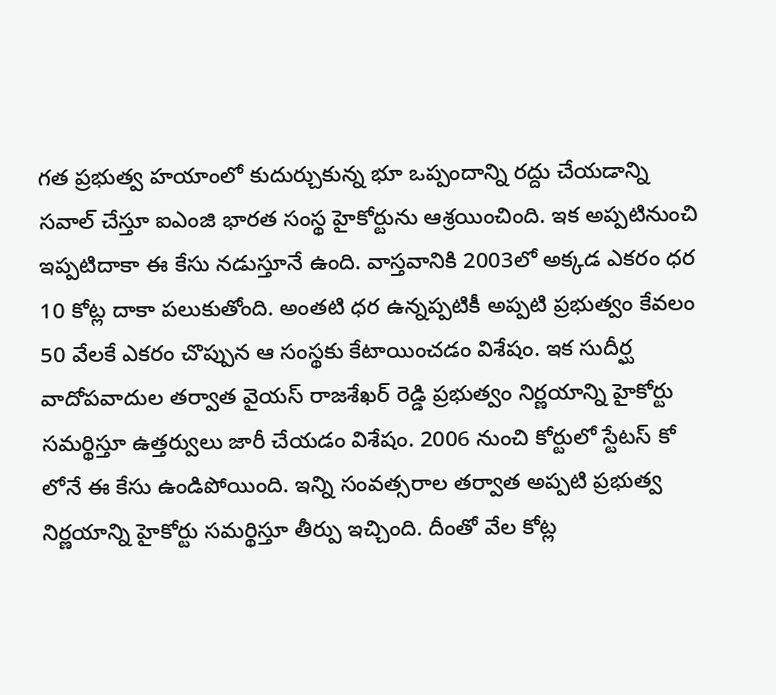గత ప్రభుత్వ హయాంలో కుదుర్చుకున్న భూ ఒప్పందాన్ని రద్దు చేయడాన్ని సవాల్ చేస్తూ ఐఎంజి భారత సంస్థ హైకోర్టును ఆశ్రయించింది. ఇక అప్పటినుంచి ఇప్పటిదాకా ఈ కేసు నడుస్తూనే ఉంది. వాస్తవానికి 2003లో అక్కడ ఎకరం ధర 10 కోట్ల దాకా పలుకుతోంది. అంతటి ధర ఉన్నప్పటికీ అప్పటి ప్రభుత్వం కేవలం 50 వేలకే ఎకరం చొప్పున ఆ సంస్థకు కేటాయించడం విశేషం. ఇక సుదీర్ఘ వాదోపవాదుల తర్వాత వైయస్ రాజశేఖర్ రెడ్డి ప్రభుత్వం నిర్ణయాన్ని హైకోర్టు సమర్థిస్తూ ఉత్తర్వులు జారీ చేయడం విశేషం. 2006 నుంచి కోర్టులో స్టేటస్ కో లోనే ఈ కేసు ఉండిపోయింది. ఇన్ని సంవత్సరాల తర్వాత అప్పటి ప్రభుత్వ నిర్ణయాన్ని హైకోర్టు సమర్థిస్తూ తీర్పు ఇచ్చింది. దీంతో వేల కోట్ల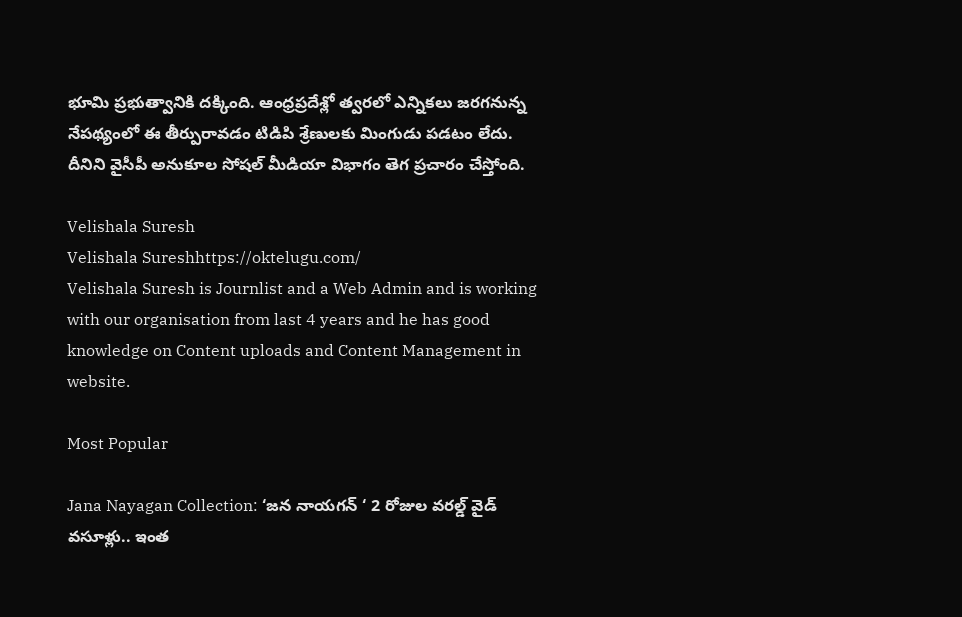భూమి ప్రభుత్వానికి దక్కింది. ఆంధ్రప్రదేశ్లో త్వరలో ఎన్నికలు జరగనున్న నేపథ్యంలో ఈ తీర్పురావడం టిడిపి శ్రేణులకు మింగుడు పడటం లేదు. దీనిని వైసీపీ అనుకూల సోషల్ మీడియా విభాగం తెగ ప్రచారం చేస్తోంది.

Velishala Suresh
Velishala Sureshhttps://oktelugu.com/
Velishala Suresh is Journlist and a Web Admin and is working with our organisation from last 4 years and he has good knowledge on Content uploads and Content Management in website.

Most Popular

Jana Nayagan Collection: ‘జన నాయగన్ ‘ 2 రోజుల వరల్డ్ వైడ్ వసూళ్లు.. ఇంత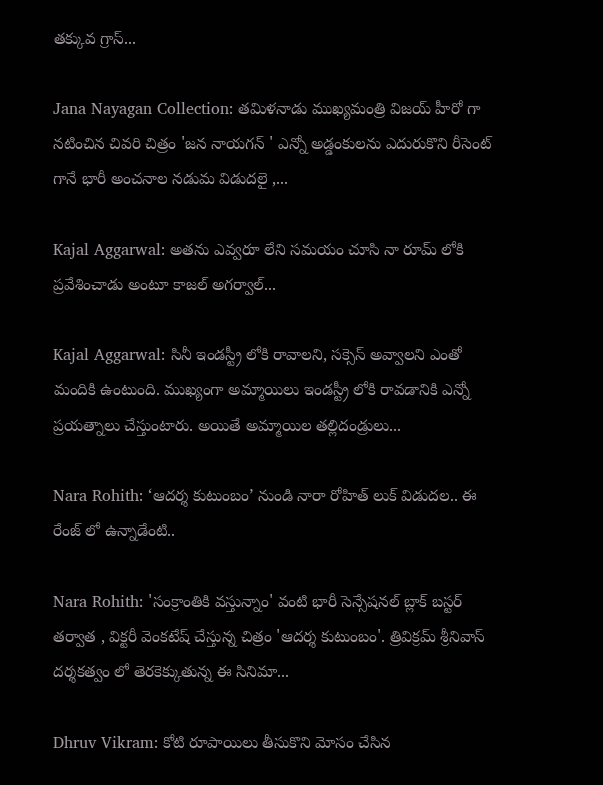తక్కువ గ్రాస్...

Jana Nayagan Collection: తమిళనాడు ముఖ్యమంత్రి విజయ్ హీరో గా నటించిన చివరి చిత్రం 'జన నాయగన్ ' ఎన్నో అడ్డంకులను ఎదురుకొని రీసెంట్ గానే భారీ అంచనాల నడుమ విడుదలై ,...

Kajal Aggarwal: అతను ఎవ్వరూ లేని సమయం చూసి నా రూమ్ లోకి ప్రవేశించాడు అంటూ కాజల్ అగర్వాల్...

Kajal Aggarwal: సినీ ఇండస్ట్రీ లోకి రావాలని, సక్సెస్ అవ్వాలని ఎంతో మందికి ఉంటుంది. ముఖ్యంగా అమ్మాయిలు ఇండస్ట్రీ లోకి రావడానికి ఎన్నో ప్రయత్నాలు చేస్తుంటారు. అయితే అమ్మాయిల తల్లిదండ్రులు...

Nara Rohith: ‘ఆదర్శ కుటుంబం’ నుండి నారా రోహిత్ లుక్ విడుదల.. ఈ రేంజ్ లో ఉన్నాడేంటి..

Nara Rohith: 'సంక్రాంతికి వస్తున్నాం' వంటి భారీ సెన్సేషనల్ బ్లాక్ బస్టర్ తర్వాత , విక్టరీ వెంకటేష్ చేస్తున్న చిత్రం 'ఆదర్శ కుటుంబం'. త్రివిక్రమ్ శ్రీనివాస్ దర్శకత్వం లో తెరకెక్కుతున్న ఈ సినిమా...

Dhruv Vikram: కోటి రూపాయిలు తీసుకొని మోసం చేసిన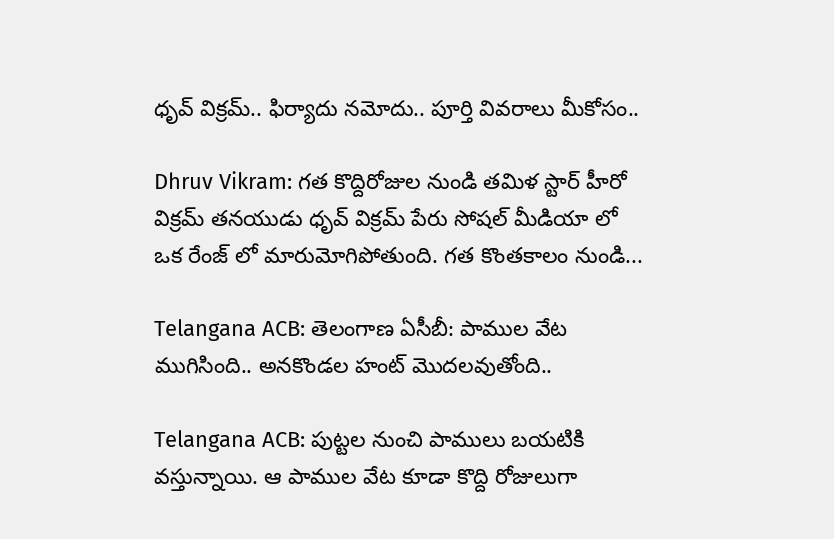ధృవ్ విక్రమ్.. ఫిర్యాదు నమోదు.. పూర్తి వివరాలు మీకోసం..

Dhruv Vikram: గత కొద్దిరోజుల నుండి తమిళ స్టార్ హీరో విక్రమ్ తనయుడు ధృవ్ విక్రమ్ పేరు సోషల్ మీడియా లో ఒక రేంజ్ లో మారుమోగిపోతుంది. గత కొంతకాలం నుండి...

Telangana ACB: తెలంగాణ ఏసీబీ: పాముల వేట ముగిసింది.. అనకొండల హంట్ మొదలవుతోంది..

Telangana ACB: పుట్టల నుంచి పాములు బయటికి వస్తున్నాయి. ఆ పాముల వేట కూడా కొద్ది రోజులుగా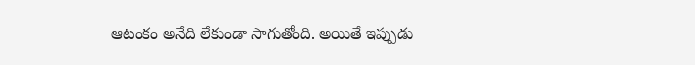ఆటంకం అనేది లేకుండా సాగుతోంది. అయితే ఇప్పుడు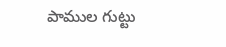పాముల గుట్టు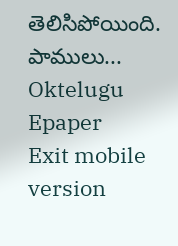తెలిసిపోయింది. పాములు...
Oktelugu Epaper
Exit mobile version